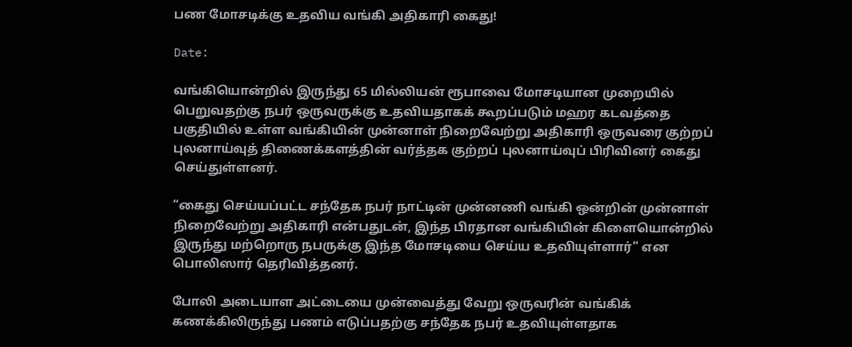பண மோசடிக்கு உதவிய வங்கி அதிகாரி கைது!

Date:

வங்கியொன்றில் இருந்து 65 மில்லியன் ரூபாவை மோசடியான முறையில் பெறுவதற்கு நபர் ஒருவருக்கு உதவியதாகக் கூறப்படும் மஹர கடவத்தை பகுதியில் உள்ள வங்கியின் முன்னாள் நிறைவேற்று அதிகாரி ஒருவரை குற்றப் புலனாய்வுத் திணைக்களத்தின் வர்த்தக குற்றப் புலனாய்வுப் பிரிவினர் கைது செய்துள்ளனர்.

“கைது செய்யப்பட்ட சந்தேக நபர் நாட்டின் முன்னணி வங்கி ஒன்றின் முன்னாள் நிறைவேற்று அதிகாரி என்பதுடன், இந்த பிரதான வங்கியின் கிளையொன்றில் இருந்து மற்றொரு நபருக்கு இந்த மோசடியை செய்ய உதவியுள்ளார்” என பொலிஸார் தெரிவித்தனர்.

போலி அடையாள அட்டையை முன்வைத்து வேறு ஒருவரின் வங்கிக் கணக்கிலிருந்து பணம் எடுப்பதற்கு சந்தேக நபர் உதவியுள்ளதாக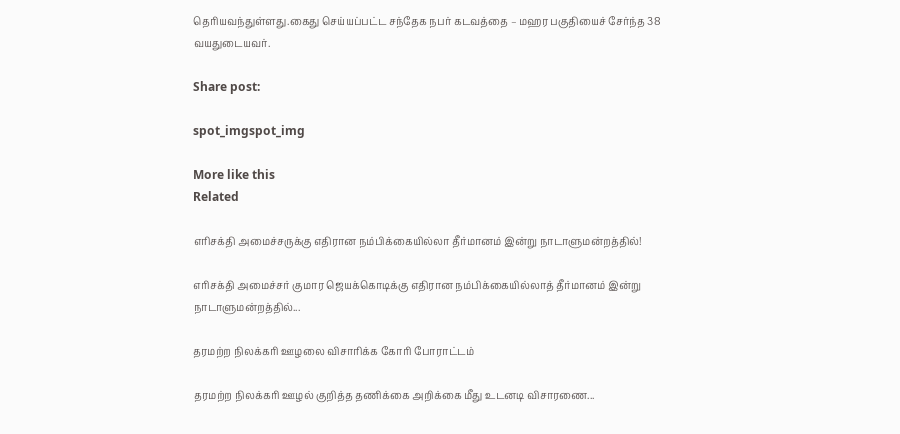தெரியவந்துள்ளது.கைது செய்யப்பட்ட சந்தேக நபர் கடவத்தை – மஹர பகுதியைச் சேர்ந்த 38 வயதுடையவர்.

Share post:

spot_imgspot_img

More like this
Related

எரிசக்தி அமைச்சருக்கு எதிரான நம்பிக்கையில்லா தீர்மானம் இன்று நாடாளுமன்றத்தில்!

எரிசக்தி அமைச்சர் குமார ஜெயக்கொடிக்கு எதிரான நம்பிக்கையில்லாத் தீர்மானம் இன்று நாடாளுமன்றத்தில்...

தரமற்ற நிலக்கரி ஊழலை விசாரிக்க கோரி போராட்டம்

தரமற்ற நிலக்கரி ஊழல் குறித்த தணிக்கை அறிக்கை மீது உடனடி விசாரணை...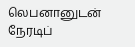லெபனானுடன் நேரடிப்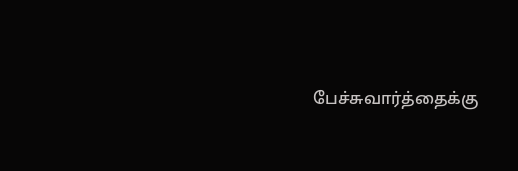பேச்சுவார்த்தைக்கு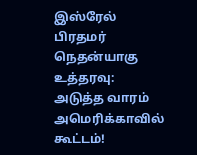இஸ்ரேல் பிரதமர் நெதன்யாகு உத்தரவு: அடுத்த வாரம் அமெரிக்காவில் கூட்டம்!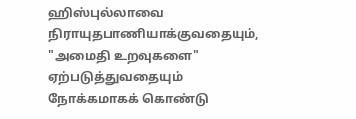ஹிஸ்புல்லாவை நிராயுதபாணியாக்குவதையும், "அமைதி உறவுகளை" ஏற்படுத்துவதையும் நோக்கமாகக் கொண்டு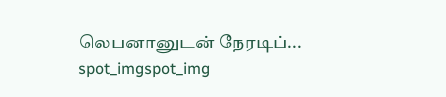லெபனானுடன் நேரடிப்...
spot_imgspot_img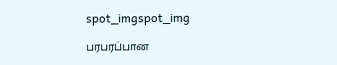spot_imgspot_img

பரபரப்பான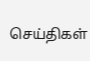செய்திகள்